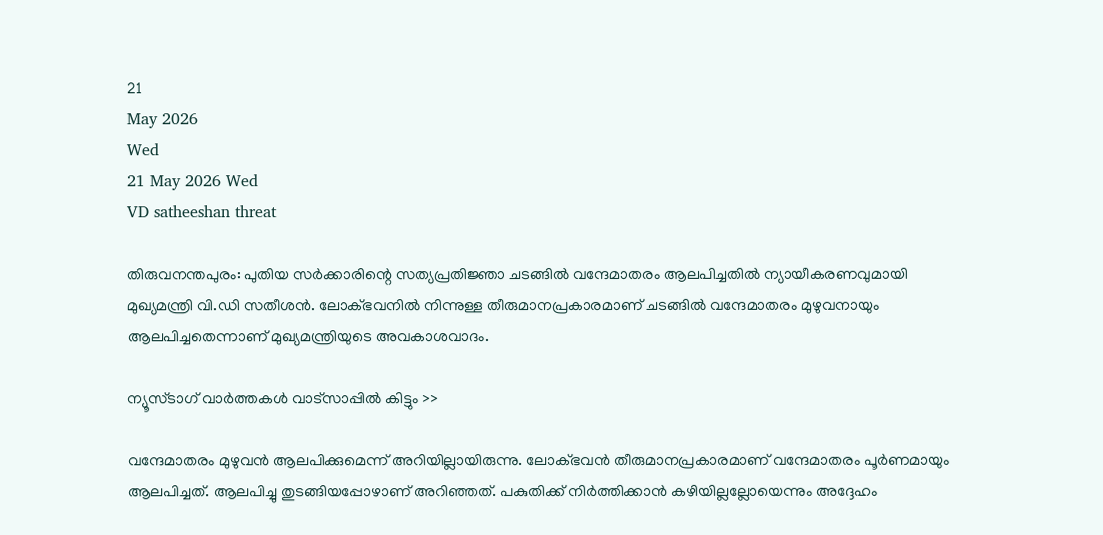21
May 2026
Wed
21 May 2026 Wed
VD satheeshan threat

തിരുവനന്തപുരം: പുതിയ സര്‍ക്കാരിന്റെ സത്യപ്രതിജ്ഞാ ചടങ്ങില്‍ വന്ദേമാതരം ആലപിച്ചതില്‍ ന്യായീകരണവുമായി മുഖ്യമന്ത്രി വി.ഡി സതീശന്‍. ലോക്ഭവനില്‍ നിന്നുള്ള തീരുമാനപ്രകാരമാണ് ചടങ്ങില്‍ വന്ദേമാതരം മുഴുവനായും ആലപിച്ചതെന്നാണ് മുഖ്യമന്ത്രിയുടെ അവകാശവാദം.

ന്യൂസ്ടാഗ് വാര്‍ത്തകള്‍ വാട്‌സാപ്പില്‍ കിട്ടും >>

വന്ദേമാതരം മുഴുവന്‍ ആലപിക്കുമെന്ന് അറിയില്ലായിരുന്നു. ലോക്ഭവന്‍ തീരുമാനപ്രകാരമാണ് വന്ദേമാതരം പൂര്‍ണമായും ആലപിച്ചത്. ആലപിച്ചു തുടങ്ങിയപ്പോഴാണ് അറിഞ്ഞത്. പകുതിക്ക് നിര്‍ത്തിക്കാന്‍ കഴിയില്ലല്ലോയെന്നും അദ്ദേഹം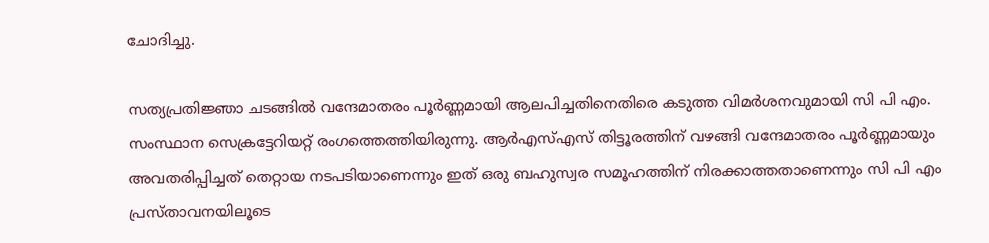ചോദിച്ചു.

സത്യപ്രതിജ്ഞാ ചടങ്ങില്‍ വന്ദേമാതരം പൂര്‍ണ്ണമായി ആലപിച്ചതിനെതിരെ കടുത്ത വിമര്‍ശനവുമായി സി പി എം. സംസ്ഥാന സെക്രട്ടേറിയറ്റ് രംഗത്തെത്തിയിരുന്നു. ആര്‍എസ്എസ് തിട്ടൂരത്തിന് വഴങ്ങി വന്ദേമാതരം പൂര്‍ണ്ണമായും അവതരിപ്പിച്ചത് തെറ്റായ നടപടിയാണെന്നും ഇത് ഒരു ബഹുസ്വര സമൂഹത്തിന് നിരക്കാത്തതാണെന്നും സി പി എം പ്രസ്താവനയിലൂടെ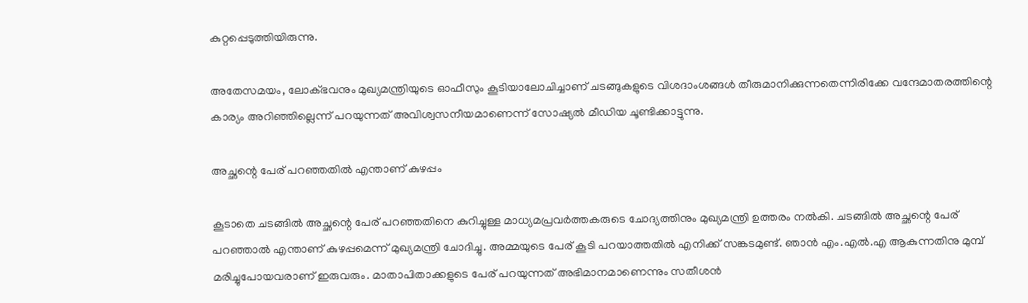കുറ്റപ്പെടുത്തിയിരുന്നു.

അതേസമയം, ലോക്ഭവനും മുഖ്യമന്ത്രിയുടെ ഓഫീസും കൂടിയാലോചിച്ചാണ് ചടങ്ങുകളുടെ വിശദാംശങ്ങള്‍ തീരുമാനിക്കുന്നതെന്നിരിക്കേ വന്ദേമാതരത്തിന്റെ കാര്യം അറിഞ്ഞില്ലെന്ന് പറയുന്നത് അവിശ്വസനീയമാണെന്ന് സോഷ്യല്‍ മീഡിയ ചൂണ്ടിക്കാട്ടുന്നു.

അച്ഛന്റെ പേര് പറഞ്ഞതില്‍ എന്താണ് കുഴപ്പം

കൂടാതെ ചടങ്ങില്‍ അച്ഛന്റെ പേര് പറഞ്ഞതിനെ കുറിച്ചുള്ള മാധ്യമപ്രവര്‍ത്തകരുടെ ചോദ്യത്തിനും മുഖ്യമന്ത്രി ഉത്തരം നല്‍കി. ചടങ്ങില്‍ അച്ഛന്റെ പേര് പറഞ്ഞാല്‍ എന്താണ് കുഴപ്പമെന്ന് മുഖ്യമന്ത്രി ചോദിച്ചു. അമ്മയുടെ പേര് കൂടി പറയാത്തതില്‍ എനിക്ക് സങ്കടമുണ്ട്. ഞാന്‍ എം.എല്‍.എ ആകുന്നതിനു മുമ്പ് മരിച്ചുപോയവരാണ് ഇരുവരും. മാതാപിതാക്കളുടെ പേര് പറയുന്നത് അഭിമാനമാണെന്നും സതീശന്‍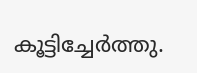കൂട്ടിച്ചേര്‍ത്തു.